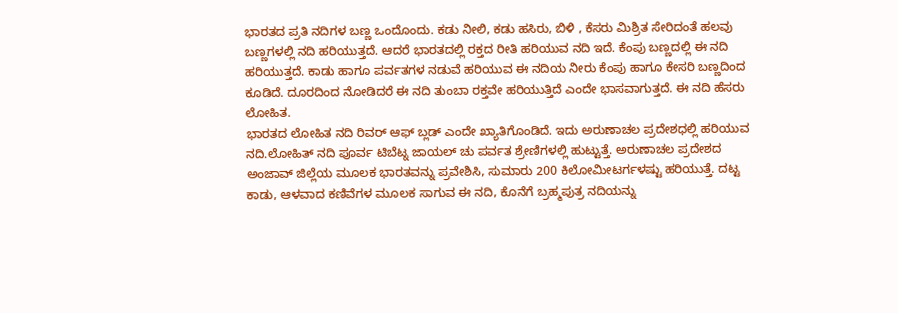ಭಾರತದ ಪ್ರತಿ ನದಿಗಳ ಬಣ್ಣ ಒಂದೊಂದು. ಕಡು ನೀಲಿ, ಕಡು ಹಸಿರು, ಬಿಳಿ , ಕೆಸರು ಮಿಶ್ರಿತ ಸೇರಿದಂತೆ ಹಲವು ಬಣ್ಣಗಳಲ್ಲಿ ನದಿ ಹರಿಯುತ್ತದೆ. ಆದರೆ ಭಾರತದಲ್ಲಿ ರಕ್ತದ ರೀತಿ ಹರಿಯುವ ನದಿ ಇದೆ. ಕೆಂಪು ಬಣ್ಣದಲ್ಲಿ ಈ ನದಿ ಹರಿಯುತ್ತದೆ. ಕಾಡು ಹಾಗೂ ಪರ್ವತಗಳ ನಡುವೆ ಹರಿಯುವ ಈ ನದಿಯ ನೀರು ಕೆಂಪು ಹಾಗೂ ಕೇಸರಿ ಬಣ್ಣದಿಂದ ಕೂಡಿದೆ. ದೂರದಿಂದ ನೋಡಿದರೆ ಈ ನದಿ ತುಂಬಾ ರಕ್ತವೇ ಹರಿಯುತ್ತಿದೆ ಎಂದೇ ಭಾಸವಾಗುತ್ತದೆ. ಈ ನದಿ ಹೆಸರು ಲೋಹಿತ.
ಭಾರತದ ಲೋಹಿತ ನದಿ ರಿವರ್ ಆಫ್ ಬ್ಲಡ್ ಎಂದೇ ಖ್ಯಾತಿಗೊಂಡಿದೆ. ಇದು ಅರುಣಾಚಲ ಪ್ರದೇಶಧಲ್ಲಿ ಹರಿಯುವ ನದಿ.ಲೋಹಿತ್ ನದಿ ಪೂರ್ವ ಟಿಬೆಟ್ನ ಜಾಯಲ್ ಚು ಪರ್ವತ ಶ್ರೇಣಿಗಳಲ್ಲಿ ಹುಟ್ಟುತ್ತೆ. ಅರುಣಾಚಲ ಪ್ರದೇಶದ ಅಂಜಾವ್ ಜಿಲ್ಲೆಯ ಮೂಲಕ ಭಾರತವನ್ನು ಪ್ರವೇಶಿಸಿ, ಸುಮಾರು 200 ಕಿಲೋಮೀಟರ್ಗಳಷ್ಟು ಹರಿಯುತ್ತೆ. ದಟ್ಟ ಕಾಡು, ಆಳವಾದ ಕಣಿವೆಗಳ ಮೂಲಕ ಸಾಗುವ ಈ ನದಿ, ಕೊನೆಗೆ ಬ್ರಹ್ಮಪುತ್ರ ನದಿಯನ್ನು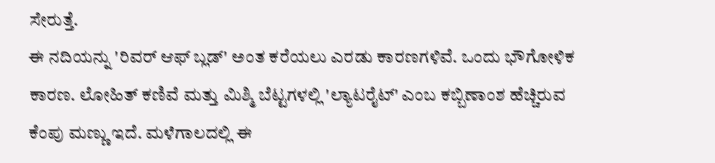ಸೇರುತ್ತೆ.
ಈ ನದಿಯನ್ನು 'ರಿವರ್ ಆಫ್ ಬ್ಲಡ್' ಅಂತ ಕರೆಯಲು ಎರಡು ಕಾರಣಗಳಿವೆ. ಒಂದು ಭೌಗೋಳಿಕ ಕಾರಣ. ಲೋಹಿತ್ ಕಣಿವೆ ಮತ್ತು ಮಿಶ್ಮಿ ಬೆಟ್ಟಗಳಲ್ಲಿ 'ಲ್ಯಾಟರೈಟ್' ಎಂಬ ಕಬ್ಬಿಣಾಂಶ ಹೆಚ್ಚಿರುವ ಕೆಂಪು ಮಣ್ಣು ಇದೆ. ಮಳೆಗಾಲದಲ್ಲಿ ಈ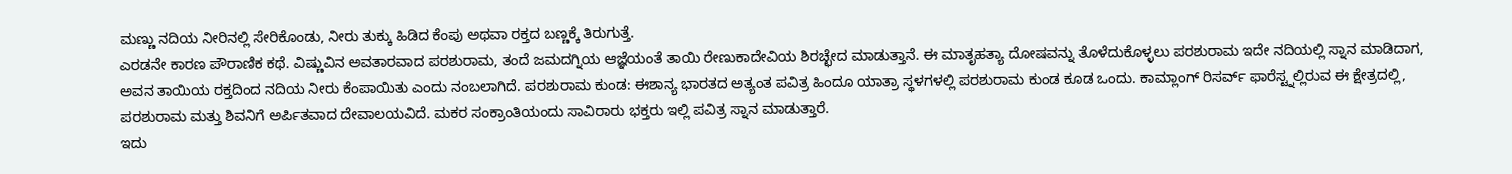ಮಣ್ಣು ನದಿಯ ನೀರಿನಲ್ಲಿ ಸೇರಿಕೊಂಡು, ನೀರು ತುಕ್ಕು ಹಿಡಿದ ಕೆಂಪು ಅಥವಾ ರಕ್ತದ ಬಣ್ಣಕ್ಕೆ ತಿರುಗುತ್ತೆ.
ಎರಡನೇ ಕಾರಣ ಪೌರಾಣಿಕ ಕಥೆ. ವಿಷ್ಣುವಿನ ಅವತಾರವಾದ ಪರಶುರಾಮ, ತಂದೆ ಜಮದಗ್ನಿಯ ಆಜ್ಞೆಯಂತೆ ತಾಯಿ ರೇಣುಕಾದೇವಿಯ ಶಿರಚ್ಛೇದ ಮಾಡುತ್ತಾನೆ. ಈ ಮಾತೃಹತ್ಯಾ ದೋಷವನ್ನು ತೊಳೆದುಕೊಳ್ಳಲು ಪರಶುರಾಮ ಇದೇ ನದಿಯಲ್ಲಿ ಸ್ನಾನ ಮಾಡಿದಾಗ, ಅವನ ತಾಯಿಯ ರಕ್ತದಿಂದ ನದಿಯ ನೀರು ಕೆಂಪಾಯಿತು ಎಂದು ನಂಬಲಾಗಿದೆ. ಪರಶುರಾಮ ಕುಂಡ: ಈಶಾನ್ಯ ಭಾರತದ ಅತ್ಯಂತ ಪವಿತ್ರ ಹಿಂದೂ ಯಾತ್ರಾ ಸ್ಥಳಗಳಲ್ಲಿ ಪರಶುರಾಮ ಕುಂಡ ಕೂಡ ಒಂದು. ಕಾಮ್ಲಾಂಗ್ ರಿಸರ್ವ್ ಫಾರೆಸ್ಟ್ನಲ್ಲಿರುವ ಈ ಕ್ಷೇತ್ರದಲ್ಲಿ, ಪರಶುರಾಮ ಮತ್ತು ಶಿವನಿಗೆ ಅರ್ಪಿತವಾದ ದೇವಾಲಯವಿದೆ. ಮಕರ ಸಂಕ್ರಾಂತಿಯಂದು ಸಾವಿರಾರು ಭಕ್ತರು ಇಲ್ಲಿ ಪವಿತ್ರ ಸ್ನಾನ ಮಾಡುತ್ತಾರೆ.
ಇದು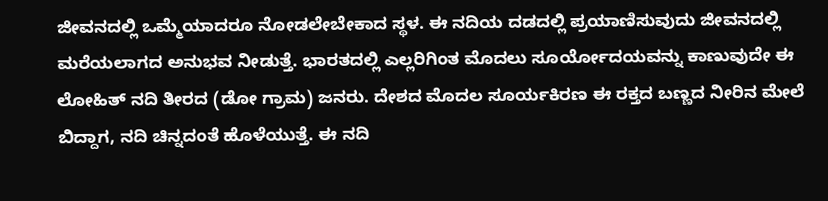ಜೀವನದಲ್ಲಿ ಒಮ್ಮೆಯಾದರೂ ನೋಡಲೇಬೇಕಾದ ಸ್ಥಳ. ಈ ನದಿಯ ದಡದಲ್ಲಿ ಪ್ರಯಾಣಿಸುವುದು ಜೀವನದಲ್ಲಿ ಮರೆಯಲಾಗದ ಅನುಭವ ನೀಡುತ್ತೆ. ಭಾರತದಲ್ಲಿ ಎಲ್ಲರಿಗಿಂತ ಮೊದಲು ಸೂರ್ಯೋದಯವನ್ನು ಕಾಣುವುದೇ ಈ ಲೋಹಿತ್ ನದಿ ತೀರದ (ಡೋ ಗ್ರಾಮ) ಜನರು. ದೇಶದ ಮೊದಲ ಸೂರ್ಯಕಿರಣ ಈ ರಕ್ತದ ಬಣ್ಣದ ನೀರಿನ ಮೇಲೆ ಬಿದ್ದಾಗ, ನದಿ ಚಿನ್ನದಂತೆ ಹೊಳೆಯುತ್ತೆ. ಈ ನದಿ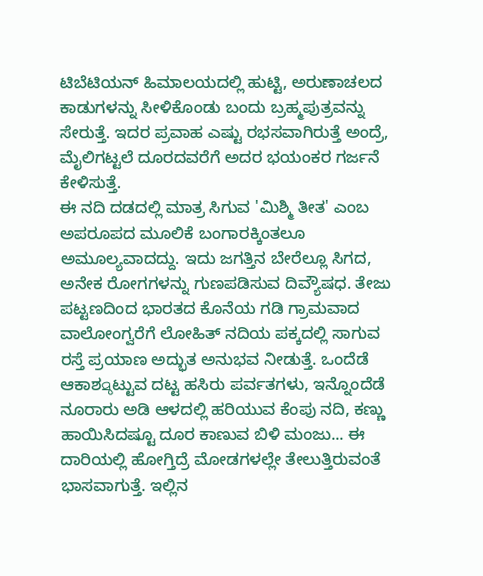ಟಿಬೆಟಿಯನ್ ಹಿಮಾಲಯದಲ್ಲಿ ಹುಟ್ಟಿ, ಅರುಣಾಚಲದ ಕಾಡುಗಳನ್ನು ಸೀಳಿಕೊಂಡು ಬಂದು ಬ್ರಹ್ಮಪುತ್ರವನ್ನು ಸೇರುತ್ತೆ. ಇದರ ಪ್ರವಾಹ ಎಷ್ಟು ರಭಸವಾಗಿರುತ್ತೆ ಅಂದ್ರೆ, ಮೈಲಿಗಟ್ಟಲೆ ದೂರದವರೆಗೆ ಅದರ ಭಯಂಕರ ಗರ್ಜನೆ ಕೇಳಿಸುತ್ತೆ.
ಈ ನದಿ ದಡದಲ್ಲಿ ಮಾತ್ರ ಸಿಗುವ 'ಮಿಶ್ಮಿ ತೀತ' ಎಂಬ ಅಪರೂಪದ ಮೂಲಿಕೆ ಬಂಗಾರಕ್ಕಿಂತಲೂ ಅಮೂಲ್ಯವಾದದ್ದು. ಇದು ಜಗತ್ತಿನ ಬೇರೆಲ್ಲೂ ಸಿಗದ, ಅನೇಕ ರೋಗಗಳನ್ನು ಗುಣಪಡಿಸುವ ದಿವ್ಯೌಷಧ. ತೇಜು ಪಟ್ಟಣದಿಂದ ಭಾರತದ ಕೊನೆಯ ಗಡಿ ಗ್ರಾಮವಾದ ವಾಲೋಂಗ್ವರೆಗೆ ಲೋಹಿತ್ ನದಿಯ ಪಕ್ಕದಲ್ಲಿ ಸಾಗುವ ರಸ್ತೆ ಪ್ರಯಾಣ ಅದ್ಭುತ ಅನುಭವ ನೀಡುತ್ತೆ. ಒಂದೆಡೆ ಆಕಾಶമുಟ್ಟುವ ದಟ್ಟ ಹಸಿರು ಪರ್ವತಗಳು, ಇನ್ನೊಂದೆಡೆ ನೂರಾರು ಅಡಿ ಆಳದಲ್ಲಿ ಹರಿಯುವ ಕೆಂಪು ನದಿ, ಕಣ್ಣು ಹಾಯಿಸಿದಷ್ಟೂ ದೂರ ಕಾಣುವ ಬಿಳಿ ಮಂಜು... ಈ ದಾರಿಯಲ್ಲಿ ಹೋಗ್ತಿದ್ರೆ ಮೋಡಗಳಲ್ಲೇ ತೇಲುತ್ತಿರುವಂತೆ ಭಾಸವಾಗುತ್ತೆ. ಇಲ್ಲಿನ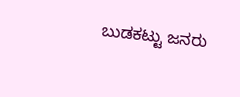ಬುಡಕಟ್ಟು ಜನರು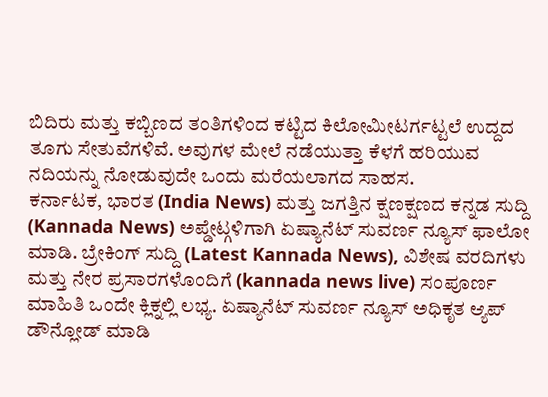ಬಿದಿರು ಮತ್ತು ಕಬ್ಬಿಣದ ತಂತಿಗಳಿಂದ ಕಟ್ಟಿದ ಕಿಲೋಮೀಟರ್ಗಟ್ಟಲೆ ಉದ್ದದ ತೂಗು ಸೇತುವೆಗಳಿವೆ. ಅವುಗಳ ಮೇಲೆ ನಡೆಯುತ್ತಾ ಕೆಳಗೆ ಹರಿಯುವ ನದಿಯನ್ನು ನೋಡುವುದೇ ಒಂದು ಮರೆಯಲಾಗದ ಸಾಹಸ.
ಕರ್ನಾಟಕ, ಭಾರತ (India News) ಮತ್ತು ಜಗತ್ತಿನ ಕ್ಷಣಕ್ಷಣದ ಕನ್ನಡ ಸುದ್ದಿ (Kannada News) ಅಪ್ಡೇಟ್ಗಳಿಗಾಗಿ ಏಷ್ಯಾನೆಟ್ ಸುವರ್ಣ ನ್ಯೂಸ್ ಫಾಲೋ ಮಾಡಿ. ಬ್ರೇಕಿಂಗ್ ಸುದ್ದಿ (Latest Kannada News), ವಿಶೇಷ ವರದಿಗಳು ಮತ್ತು ನೇರ ಪ್ರಸಾರಗಳೊಂದಿಗೆ (kannada news live) ಸಂಪೂರ್ಣ ಮಾಹಿತಿ ಒಂದೇ ಕ್ಲಿಕ್ನಲ್ಲಿ ಲಭ್ಯ. ಏಷ್ಯಾನೆಟ್ ಸುವರ್ಣ ನ್ಯೂಸ್ ಅಧಿಕೃತ ಆ್ಯಪ್ ಡೌನ್ಲೋಡ್ ಮಾಡಿ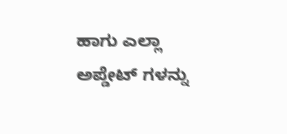ಹಾಗು ಎಲ್ಲಾ ಅಪ್ಡೇಟ್ ಗಳನ್ನು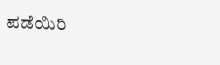ಪಡೆಯಿರಿ